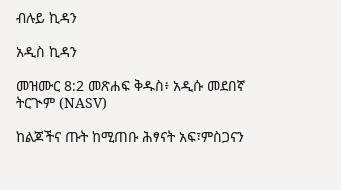ብሉይ ኪዳን

አዲስ ኪዳን

መዝሙር 8:2 መጽሐፍ ቅዱስ፥ አዲሱ መደበኛ ትርጒም (NASV)

ከልጆችና ጡት ከሚጠቡ ሕፃናት አፍ፣ምስጋናን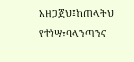አዘጋጀህ፤ከጠላትህ የተነሣ፣ባላንጣንና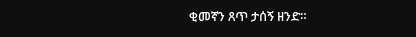ቂመኛን ጸጥ ታሰኝ ዘንድ።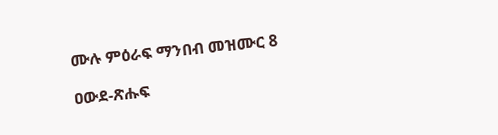ሙሉ ምዕራፍ ማንበብ መዝሙር 8

ዐውደ-ጽሑፍ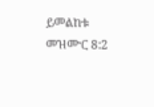ይመልከቱ መዝሙር 8:2